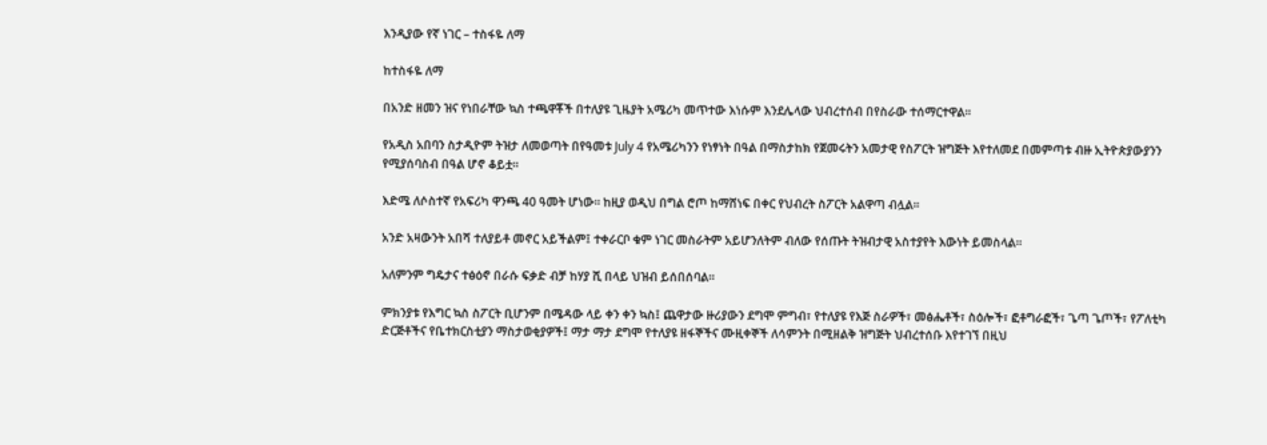እንዲያው የኛ ነገር – ተስፋዬ ለማ

ከተስፋዬ ለማ

በአንድ ዘመን ዝና የነበራቸው ኳስ ተጫዋቾች በተለያዩ ጊዜያት አሜሪካ መጥተው እነሱም እንደሌላው ህብረተሰብ በየስራው ተሰማርተዋል፡፡

የአዲስ አበባን ስታዲዮም ትዝታ ለመወጣት በየዓመቱ July 4 የአሜሪካንን የነፃነት በዓል በማስታከክ የጀመሩትን አመታዊ የስፖርት ዝግጅት እየተለመደ በመምጣቱ ብዙ ኢትዮጵያውያንን የሚያሰባስብ በዓል ሆኖ ቆይቷ፡፡

እድሜ ለሶስተኛ የአፍሪካ ዋንጫ 40 ዓመት ሆነው፡፡ ከዚያ ወዲህ በግል ሮጦ ከማሸነፍ በቀር የህብረት ስፖርት አልዋጣ ብሏል፡፡

አንድ አዛውንት አበሻ ተለያይቶ መኖር አይችልም፤ ተቀራርቦ ቁም ነገር መስራትም አይሆንለትም ብለው የሰጡት ትዝብታዊ አስተያየት እውነት ይመስላል፡፡

አለምንም ግዴታና ተፅዕኖ በራሱ ፍቃድ ብቻ ከሃያ ሺ በላይ ህዝብ ይሰበሰባል፡፡

ምክንያቱ የእግር ኳስ ስፖርት ቢሆንም በሜዳው ላይ ቀን ቀን ኳስ፤ ጨዋታው ዙሪያውን ደግሞ ምግብ፣ የተለያዩ የእጅ ስራዎች፣ መፅሔቶች፣ ስዕሎች፣ ፎቶግራፎች፣ ጌጣ ጌጦች፣ የፖለቲካ ድርጅቶችና የቤተክርስቲያን ማስታወቂያዎች፤ ማታ ማታ ደግሞ የተለያዩ ዘፋኞችና ሙዚቀኞች ለሳምንት በሚዘልቅ ዝግጅት ህብረተሰቡ እየተገኘ በዚህ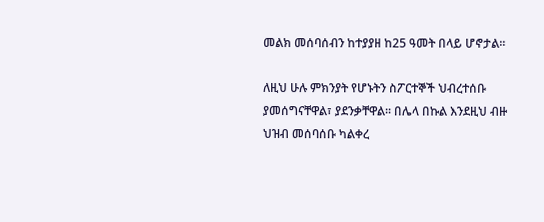መልክ መሰባሰብን ከተያያዘ ከ25 ዓመት በላይ ሆኖታል፡፡

ለዚህ ሁሉ ምክንያት የሆኑትን ስፖርተኞች ህብረተሰቡ ያመሰግናቸዋል፣ ያደንቃቸዋል፡፡ በሌላ በኩል እንደዚህ ብዙ ህዝብ መሰባሰቡ ካልቀረ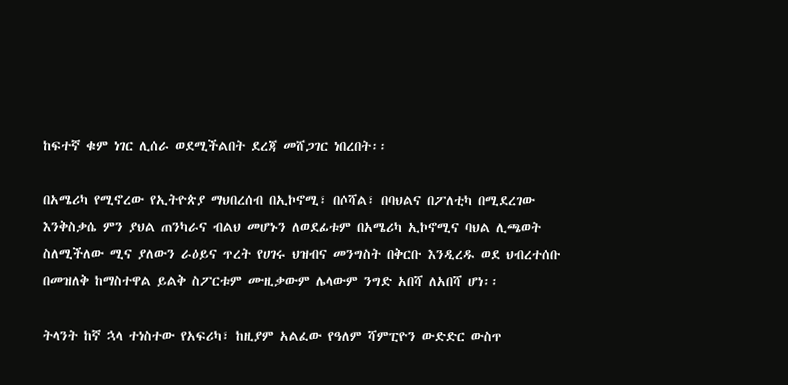ከፍተኛ ቁም ነገር ሊሰራ ወደሚችልበት ደረጃ መሸጋገር ነበረበት፡፡

በአሜሪካ የሚኖረው የኢትዮጵያ ማህበረሰብ በኢኮኖሚ፣ በሶሻል፣ በባህልና በፖለቲካ በሚደረገው እንቅስቃሴ ምን ያህል ጠንካራና ብልህ መሆኑን ለወደፊቱም በአሜሪካ ኢኮኖሚና ባህል ሊጫወት ስለሚችለው ሚና ያለውን ራዕይና ጥረት የሀገሩ ህዝብና መንግስት በቅርቡ እንዲረዱ ወደ ህብረተሰቡ በመዝለቅ ከማስተዋል ይልቅ ስፖርቱም ሙዚቃውም ሌላውም ንግድ አበሻ ለአበሻ ሆነ፡፡

ትላንት ከኛ ኋላ ተነስተው የአፍሪካ፣ ከዚያም አልፈው የዓለም ሻምፒዮን ውድድር ውስጥ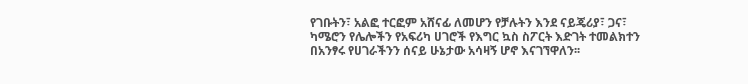የገቡትን፣ አልፎ ተርፎም አሸናፊ ለመሆን የቻሉትን እንደ ናይጄሪያ፣ ጋና፣ ካሜሮን የሌሎችን የአፍሪካ ሀገሮች የእግር ኳስ ስፖርት እድገት ተመልክተን በአንፃሩ የሀገራችንን ሰናይ ሁኔታው አሳዛኝ ሆኖ እናገኘዋለን፡፡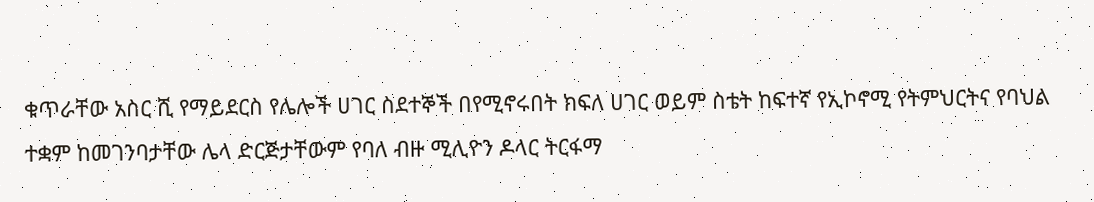ቁጥራቸው አስር ሺ የማይደርስ የሌሎች ሀገር ስደተኞች በየሚኖሩበት ክፍለ ሀገር ወይም ስቴት ከፍተኛ የኢኮኖሚ የትምህርትና የባህል ተቋም ከመገንባታቸው ሌላ ድርጅታቸውም የባለ ብዙ ሚሊዮን ዶላር ትርፋማ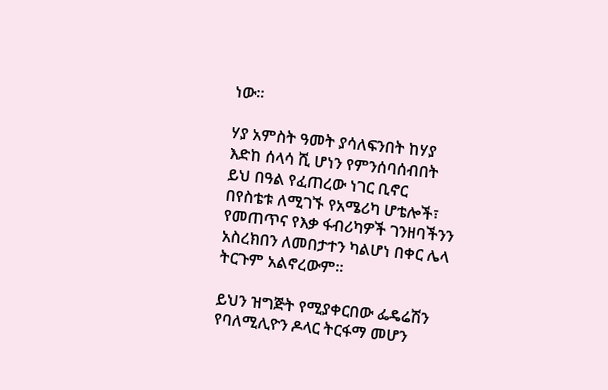ነው፡፡

ሃያ አምስት ዓመት ያሳለፍንበት ከሃያ እድከ ሰላሳ ሺ ሆነን የምንሰባሰብበት ይህ በዓል የፈጠረው ነገር ቢኖር በየስቴቱ ለሚገኙ የአሜሪካ ሆቴሎች፣ የመጠጥና የእቃ ፋብሪካዎች ገንዘባችንን አስረክበን ለመበታተን ካልሆነ በቀር ሌላ ትርጉም አልኖረውም፡፡

ይህን ዝግጅት የሚያቀርበው ፌዴሬሽን የባለሚሊዮን ዶላር ትርፋማ መሆን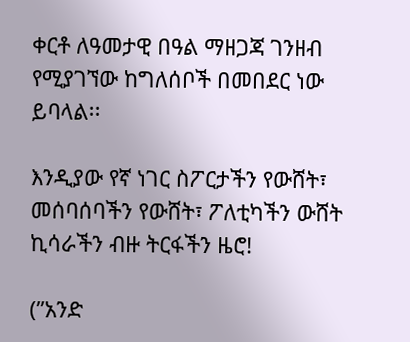ቀርቶ ለዓመታዊ በዓል ማዘጋጃ ገንዘብ የሚያገኘው ከግለሰቦች በመበደር ነው ይባላል፡፡

እንዲያው የኛ ነገር ስፖርታችን የውሸት፣ መሰባሰባችን የውሸት፣ ፖለቲካችን ውሸት ኪሳራችን ብዙ ትርፋችን ዜሮ!

(”አንድ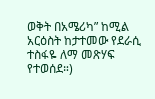ወቅት በአሜሪካ” ከሚል አርዕስት ከታተመው የደራሲ ተስፋዬ ለማ መጽሃፍ የተወሰደ።)